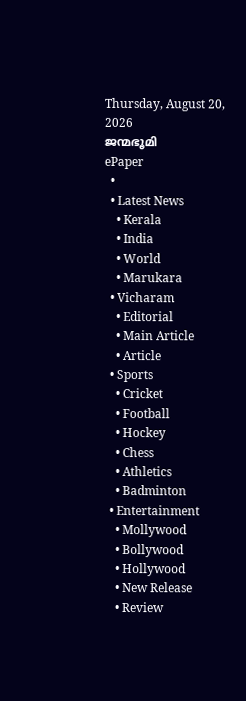Thursday, August 20, 2026
ജന്മഭൂമി
ePaper
  •
  • Latest News
    • Kerala
    • India
    • World
    • Marukara
  • Vicharam
    • Editorial
    • Main Article
    • Article
  • Sports
    • Cricket
    • Football
    • Hockey
    • Chess
    • Athletics
    • Badminton
  • Entertainment
    • Mollywood
    • Bollywood
    • Hollywood
    • New Release
    • Review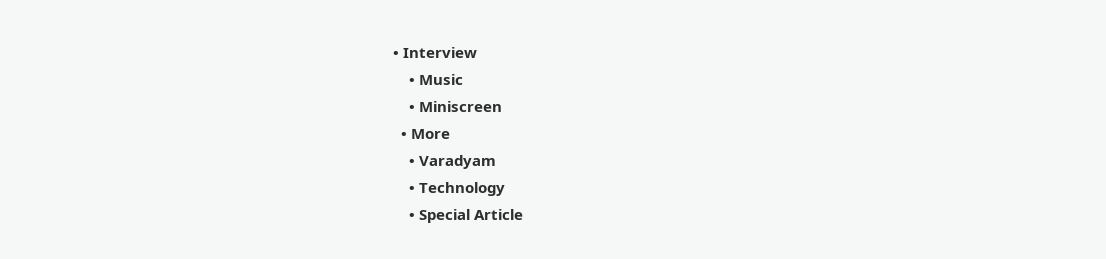• Interview
    • Music
    • Miniscreen
  • More
    • Varadyam
    • Technology
    • Special Article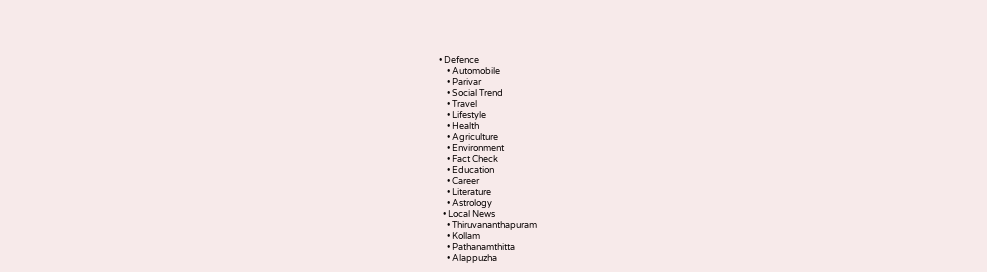• Defence
    • Automobile
    • Parivar
    • Social Trend
    • Travel
    • Lifestyle
    • Health
    • Agriculture
    • Environment
    • Fact Check
    • Education
    • Career
    • Literature
    • Astrology
  • Local News
    • Thiruvananthapuram
    • Kollam
    • Pathanamthitta
    • Alappuzha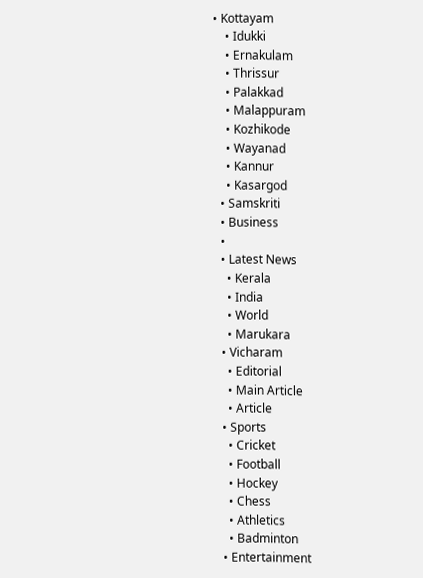• Kottayam
    • Idukki
    • Ernakulam
    • Thrissur
    • Palakkad
    • Malappuram
    • Kozhikode
    • Wayanad
    • Kannur
    • Kasargod
  • Samskriti
  • Business
  •
  • Latest News
    • Kerala
    • India
    • World
    • Marukara
  • Vicharam
    • Editorial
    • Main Article
    • Article
  • Sports
    • Cricket
    • Football
    • Hockey
    • Chess
    • Athletics
    • Badminton
  • Entertainment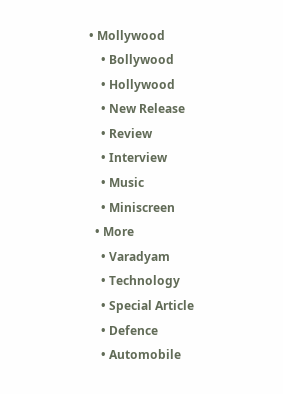• Mollywood
    • Bollywood
    • Hollywood
    • New Release
    • Review
    • Interview
    • Music
    • Miniscreen
  • More
    • Varadyam
    • Technology
    • Special Article
    • Defence
    • Automobile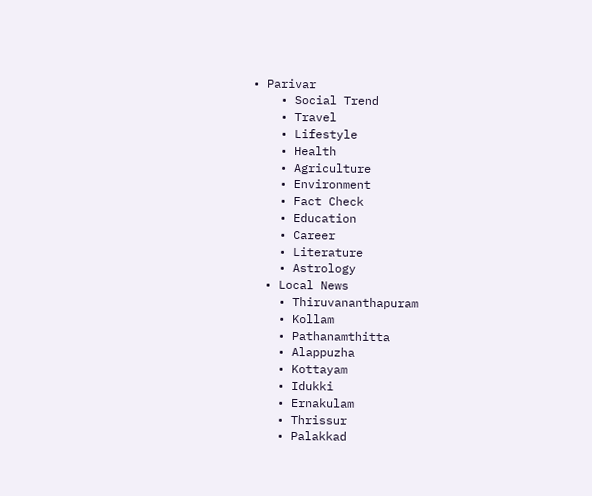• Parivar
    • Social Trend
    • Travel
    • Lifestyle
    • Health
    • Agriculture
    • Environment
    • Fact Check
    • Education
    • Career
    • Literature
    • Astrology
  • Local News
    • Thiruvananthapuram
    • Kollam
    • Pathanamthitta
    • Alappuzha
    • Kottayam
    • Idukki
    • Ernakulam
    • Thrissur
    • Palakkad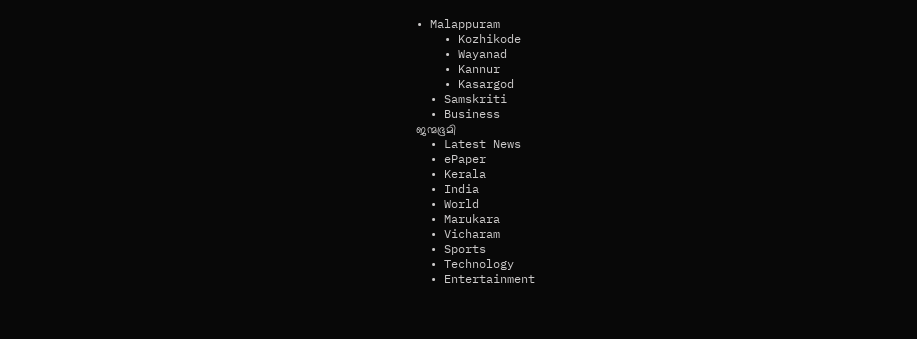• Malappuram
    • Kozhikode
    • Wayanad
    • Kannur
    • Kasargod
  • Samskriti
  • Business
ജന്മഭൂമി
  • Latest News
  • ePaper
  • Kerala
  • India
  • World
  • Marukara
  • Vicharam
  • Sports
  • Technology
  • Entertainment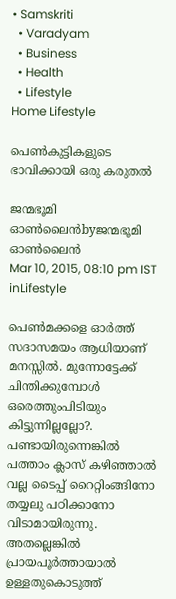• Samskriti
  • Varadyam
  • Business
  • Health
  • Lifestyle
Home Lifestyle

പെണ്‍കുട്ടികളുടെ ഭാവിക്കായി ഒരു കരുതല്‍

ജന്മഭൂമി ഓണ്‍ലൈന്‍byജന്മഭൂമി ഓണ്‍ലൈന്‍
Mar 10, 2015, 08:10 pm IST
inLifestyle

പെണ്‍മക്കളെ ഓര്‍ത്ത് സദാസമയം ആധിയാണ് മനസ്സില്‍. മുന്നോട്ടേക്ക് ചിന്തിക്കുമ്പോള്‍ ഒരെത്തുംപിടിയും കിട്ടുന്നില്ലല്ലോ?. പണ്ടായിരുന്നെങ്കില്‍ പത്താം ക്ലാസ് കഴിഞ്ഞാല്‍ വല്ല ടൈപ്പ് റൈറ്റിംങ്ങിനോ തയ്യലു പഠിക്കാനോ വിടാമായിരുന്നു. അതല്ലെങ്കില്‍ പ്രായപൂര്‍ത്തായാല്‍ ഉള്ളതുകൊടുത്ത്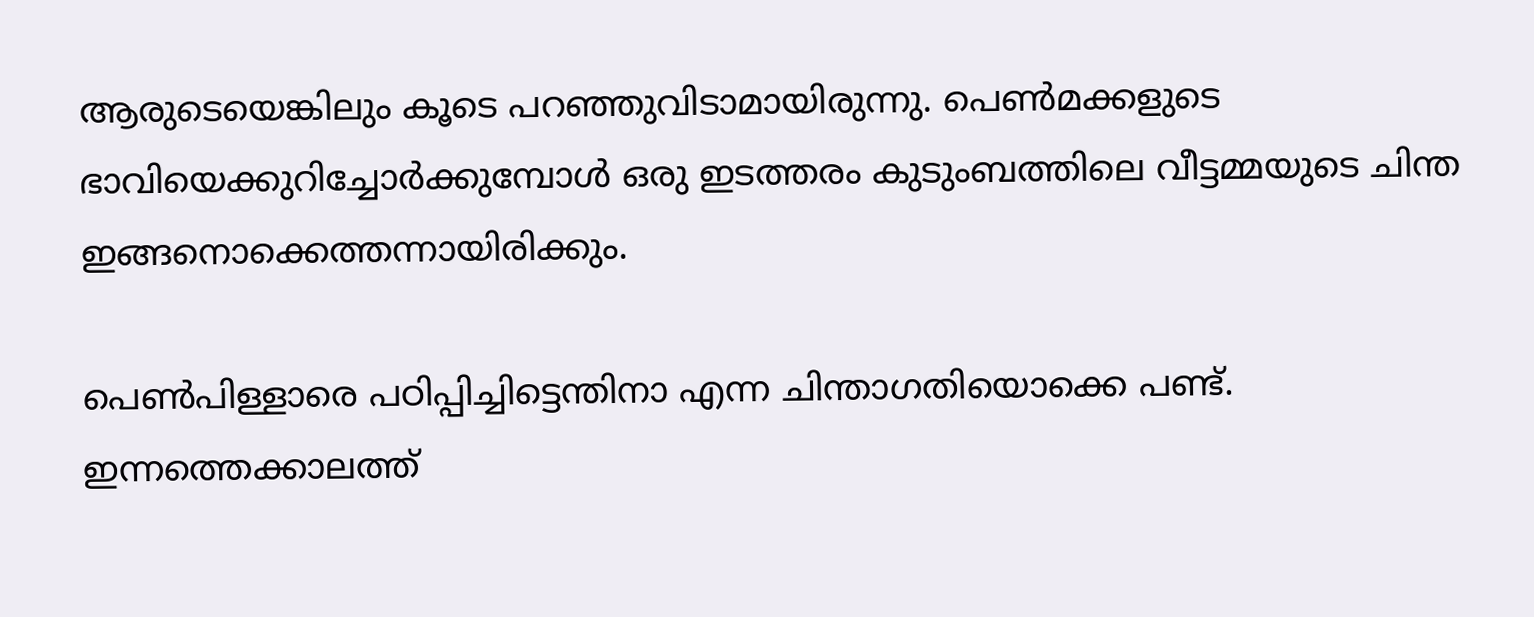ആരുടെയെങ്കിലും കൂടെ പറഞ്ഞുവിടാമായിരുന്നു. പെണ്‍മക്കളുടെ ഭാവിയെക്കുറിച്ചോര്‍ക്കുമ്പോള്‍ ഒരു ഇടത്തരം കുടുംബത്തിലെ വീട്ടമ്മയുടെ ചിന്ത ഇങ്ങനൊക്കെത്തന്നായിരിക്കും.

പെണ്‍പിള്ളാരെ പഠിപ്പിച്ചിട്ടെന്തിനാ എന്ന ചിന്താഗതിയൊക്കെ പണ്ട്. ഇന്നത്തെക്കാലത്ത്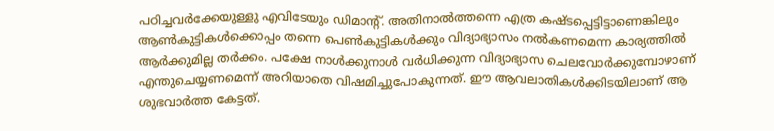പഠിച്ചവര്‍ക്കേയുള്ളു എവിടേയും ഡിമാന്റ്. അതിനാല്‍ത്തന്നെ എത്ര കഷ്ടപ്പെട്ടിട്ടാണെങ്കിലും ആണ്‍കുട്ടികള്‍ക്കൊപ്പം തന്നെ പെണ്‍കുട്ടികള്‍ക്കും വിദ്യാഭ്യാസം നല്‍കണമെന്ന കാര്യത്തില്‍ ആര്‍ക്കുമില്ല തര്‍ക്കം. പക്ഷേ നാള്‍ക്കുനാള്‍ വര്‍ധിക്കുന്ന വിദ്യാഭ്യാസ ചെലവോര്‍ക്കുമ്പോഴാണ് എന്തുചെയ്യണമെന്ന് അറിയാതെ വിഷമിച്ചുപോകുന്നത്. ഈ ആവലാതികള്‍ക്കിടയിലാണ് ആ ശുഭവാര്‍ത്ത കേട്ടത്.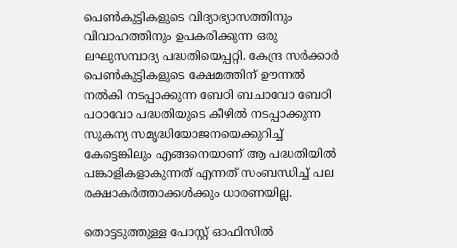പെണ്‍കുട്ടികളുടെ വിദ്യാഭ്യാസത്തിനും വിവാഹത്തിനും ഉപകരിക്കുന്ന ഒരു ലഘുസമ്പാദ്യ പദ്ധതിയെപ്പറ്റി. കേന്ദ്ര സര്‍ക്കാര്‍ പെണ്‍കുട്ടികളുടെ ക്ഷേമത്തിന് ഊന്നല്‍ നല്‍കി നടപ്പാക്കുന്ന ബേഠി ബചാവോ ബേഠി പഠാവോ പദ്ധതിയുടെ കീഴില്‍ നടപ്പാക്കുന്ന സുകന്യ സമൃദ്ധിയോജനയെക്കുറിച്ച് കേട്ടെങ്കിലും എങ്ങനെയാണ് ആ പദ്ധതിയില്‍ പങ്കാളികളാകുന്നത് എന്നത് സംബന്ധിച്ച് പല രക്ഷാകര്‍ത്താക്കള്‍ക്കും ധാരണയില്ല.

തൊട്ടടുത്തുള്ള പോസ്റ്റ് ഓഫിസില്‍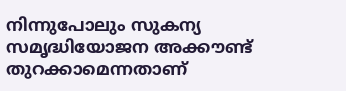നിന്നുപോലും സുകന്യ സമൃദ്ധിയോജന അക്കൗണ്ട് തുറക്കാമെന്നതാണ്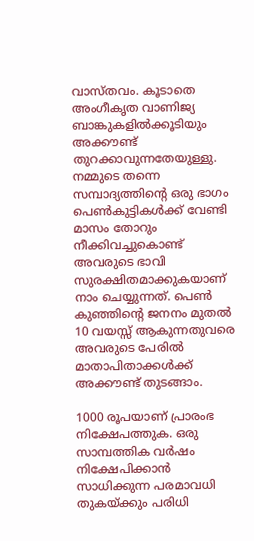വാസ്തവം. കൂടാതെ അംഗീകൃത വാണിജ്യ ബാങ്കുകളില്‍ക്കൂടിയും അക്കൗണ്ട് തുറക്കാവുന്നതേയുള്ളു. നമ്മുടെ തന്നെ സമ്പാദ്യത്തിന്റെ ഒരു ഭാഗം പെണ്‍കുട്ടികള്‍ക്ക് വേണ്ടി മാസം തോറും നീക്കിവച്ചുകൊണ്ട് അവരുടെ ഭാവി സുരക്ഷിതമാക്കുകയാണ് നാം ചെയ്യുന്നത്. പെണ്‍ കുഞ്ഞിന്റെ ജനനം മുതല്‍ 10 വയസ്സ് ആകുന്നതുവരെ അവരുടെ പേരില്‍ മാതാപിതാക്കള്‍ക്ക് അക്കൗണ്ട് തുടങ്ങാം.

1000 രൂപയാണ് പ്രാരംഭ നിക്ഷേപത്തുക. ഒരു സാമ്പത്തിക വര്‍ഷം നിക്ഷേപിക്കാന്‍ സാധിക്കുന്ന പരമാവധി തുകയ്‌ക്കും പരിധി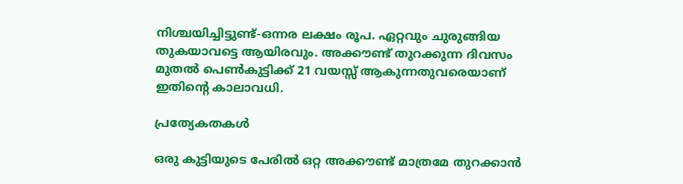നിശ്ചയിച്ചിട്ടുണ്ട്-ഒന്നര ലക്ഷം രൂപ. ഏറ്റവും ചുരുങ്ങിയ തുകയാവട്ടെ ആയിരവും. അക്കൗണ്ട് തുറക്കുന്ന ദിവസം മുതല്‍ പെണ്‍കുട്ടിക്ക് 21 വയസ്സ് ആകുന്നതുവരെയാണ് ഇതിന്റെ കാലാവധി.

പ്രത്യേകതകള്‍

ഒരു കുട്ടിയുടെ പേരില്‍ ഒറ്റ അക്കൗണ്ട് മാത്രമേ തുറക്കാന്‍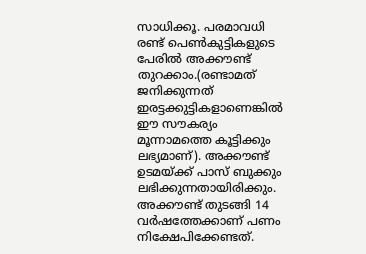സാധിക്കൂ. പരമാവധി രണ്ട് പെണ്‍കുട്ടികളുടെ പേരില്‍ അക്കൗണ്ട് തുറക്കാം.(രണ്ടാമത് ജനിക്കുന്നത് ഇരട്ടക്കുട്ടികളാണെങ്കില്‍ ഈ സൗകര്യം മൂന്നാമത്തെ കൂട്ടിക്കും ലഭ്യമാണ്). അക്കൗണ്ട് ഉടമയ്‌ക്ക് പാസ് ബുക്കും ലഭിക്കുന്നതായിരിക്കും. അക്കൗണ്ട് തുടങ്ങി 14 വര്‍ഷത്തേക്കാണ് പണം നിക്ഷേപിക്കേണ്ടത്.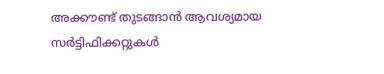അക്കൗണ്ട് തുടങ്ങാന്‍ ആവശ്യമായ സര്‍ട്ടിഫിക്കറ്റുകള്‍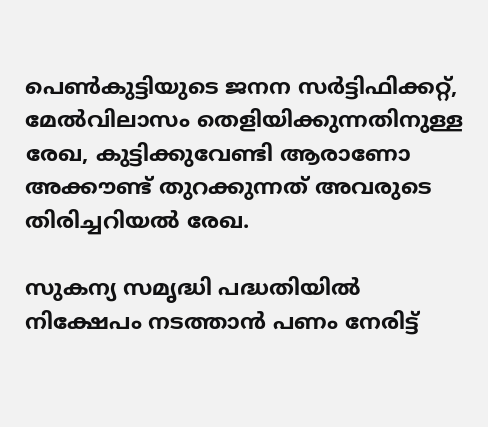പെണ്‍കുട്ടിയുടെ ജനന സര്‍ട്ടിഫിക്കറ്റ്, മേല്‍വിലാസം തെളിയിക്കുന്നതിനുള്ള രേഖ, കുട്ടിക്കുവേണ്ടി ആരാണോ അക്കൗണ്ട് തുറക്കുന്നത് അവരുടെ തിരിച്ചറിയല്‍ രേഖ.

സുകന്യ സമൃദ്ധി പദ്ധതിയില്‍ നിക്ഷേപം നടത്താന്‍ പണം നേരിട്ട്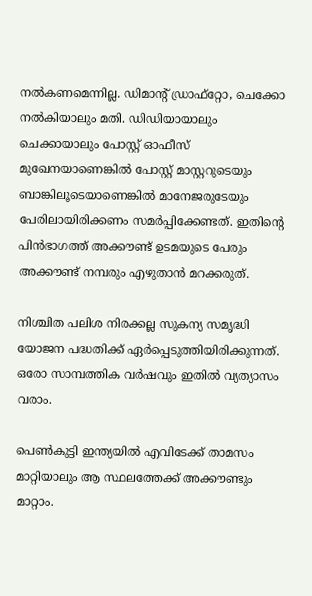നല്‍കണമെന്നില്ല. ഡിമാന്റ് ഡ്രാഫ്‌റ്റോ, ചെക്കോ നല്‍കിയാലും മതി. ഡിഡിയായാലും ചെക്കായാലും പോസ്റ്റ് ഓഫീസ് മുഖേനയാണെങ്കില്‍ പോസ്റ്റ് മാസ്റ്ററുടെയും ബാങ്കിലൂടെയാണെങ്കില്‍ മാനേജരുടേയും പേരിലായിരിക്കണം സമര്‍പ്പിക്കേണ്ടത്. ഇതിന്റെ പിന്‍ഭാഗത്ത് അക്കൗണ്ട് ഉടമയുടെ പേരും അക്കൗണ്ട് നമ്പരും എഴുതാന്‍ മറക്കരുത്.

നിശ്ചിത പലിശ നിരക്കല്ല സുകന്യ സമൃദ്ധി യോജന പദ്ധതിക്ക് ഏര്‍പ്പെടുത്തിയിരിക്കുന്നത്. ഒരോ സാമ്പത്തിക വര്‍ഷവും ഇതില്‍ വ്യത്യാസം വരാം.

പെണ്‍കുട്ടി ഇന്ത്യയില്‍ എവിടേക്ക് താമസം മാറ്റിയാലും ആ സ്ഥലത്തേക്ക് അക്കൗണ്ടും മാറ്റാം.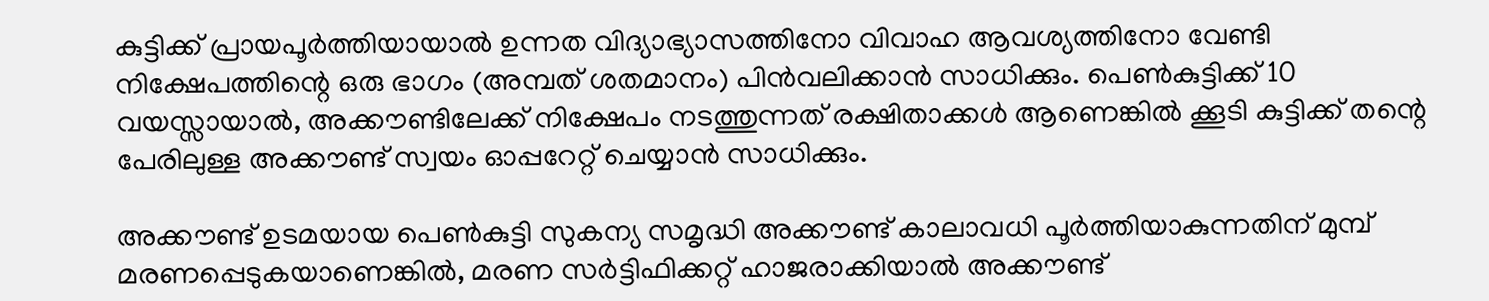കുട്ടിക്ക് പ്രായപൂര്‍ത്തിയായാല്‍ ഉന്നത വിദ്യാഭ്യാസത്തിനോ വിവാഹ ആവശ്യത്തിനോ വേണ്ടി നിക്ഷേപത്തിന്റെ ഒരു ഭാഗം (അമ്പത് ശതമാനം) പിന്‍വലിക്കാന്‍ സാധിക്കും. പെണ്‍കുട്ടിക്ക് 10 വയസ്സായാല്‍, അക്കൗണ്ടിലേക്ക് നിക്ഷേപം നടത്തുന്നത് രക്ഷിതാക്കള്‍ ആണെങ്കില്‍ ക്കൂടി കുട്ടിക്ക് തന്റെ പേരിലുള്ള അക്കൗണ്ട് സ്വയം ഓപ്പറേറ്റ് ചെയ്യാന്‍ സാധിക്കും.

അക്കൗണ്ട് ഉടമയായ പെണ്‍കുട്ടി സുകന്യ സമൃദ്ധി അക്കൗണ്ട് കാലാവധി പൂര്‍ത്തിയാകുന്നതിന് മുമ്പ് മരണപ്പെടുകയാണെങ്കില്‍, മരണ സര്‍ട്ടിഫിക്കറ്റ് ഹാജരാക്കിയാല്‍ അക്കൗണ്ട്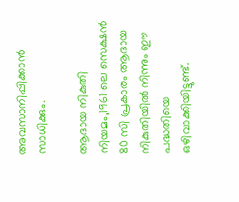അവസാനിപ്പിക്കാന്‍ സാധിക്കും.

ആദായ നികുതി നിയമം,1961 ലെ സെക്ഷന്‍ 80 സി പ്രകാരം ആദായ നികുതിയില്‍ നിന്നും ഈ പദ്ധതിയെ ഒഴിവാക്കിയിട്ടുണ്ട്.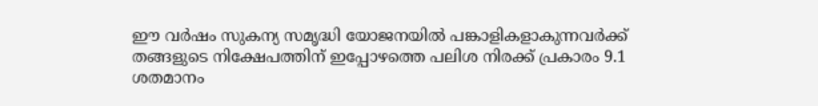ഈ വര്‍ഷം സുകന്യ സമൃദ്ധി യോജനയില്‍ പങ്കാളികളാകുന്നവര്‍ക്ക് തങ്ങളുടെ നിക്ഷേപത്തിന് ഇപ്പോഴത്തെ പലിശ നിരക്ക് പ്രകാരം 9.1 ശതമാനം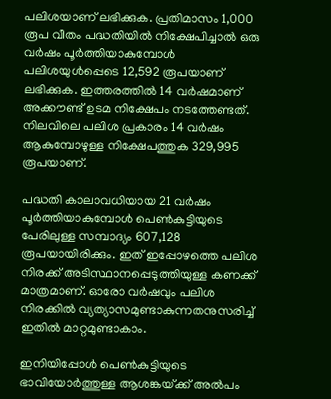പലിശയാണ് ലഭിക്കുക. പ്രതിമാസം 1,000 രൂപ വീതം പദ്ധതിയില്‍ നിക്ഷേപിച്ചാല്‍ ഒരു വര്‍ഷം പൂര്‍ത്തിയാകുമ്പോള്‍ പലിശയുള്‍പ്പെടെ 12,592 രൂപയാണ് ലഭിക്കുക. ഇത്തരത്തില്‍ 14 വര്‍ഷമാണ് അക്കൗണ്ട് ഉടമ നിക്ഷേപം നടത്തേണ്ടത്. നിലവിലെ പലിശ പ്രകാരം 14 വര്‍ഷം ആകുമ്പോഴുള്ള നിക്ഷേപത്തുക 329,995 രൂപയാണ്.

പദ്ധതി കാലാവധിയായ 21 വര്‍ഷം പൂര്‍ത്തിയാകുമ്പോള്‍ പെണ്‍കുട്ടിയുടെ പേരിലുള്ള സമ്പാദ്യം 607,128 രൂപയായിരിക്കും. ഇത് ഇപ്പോഴത്തെ പലിശ നിരക്ക് അടിസ്ഥാനപ്പെടുത്തിയുള്ള കണക്ക് മാത്രമാണ്. ഓരോ വര്‍ഷവും പലിശ നിരക്കില്‍ വ്യത്യാസമുണ്ടാകുന്നതനുസരിച്ച് ഇതില്‍ മാറ്റമുണ്ടാകാം.

ഇനിയിപ്പോള്‍ പെണ്‍കുട്ടിയുടെ ഭാവിയോര്‍ത്തുള്ള ആശങ്കയ്‌ക്ക് അല്‍പം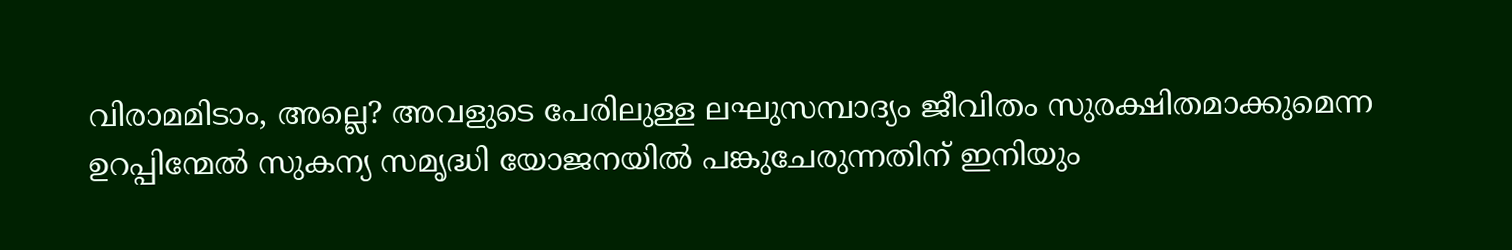വിരാമമിടാം, അല്ലെ? അവളുടെ പേരിലുള്ള ലഘുസമ്പാദ്യം ജീവിതം സുരക്ഷിതമാക്കുമെന്ന ഉറപ്പിന്മേല്‍ സുകന്യ സമൃദ്ധി യോജനയില്‍ പങ്കുചേരുന്നതിന് ഇനിയും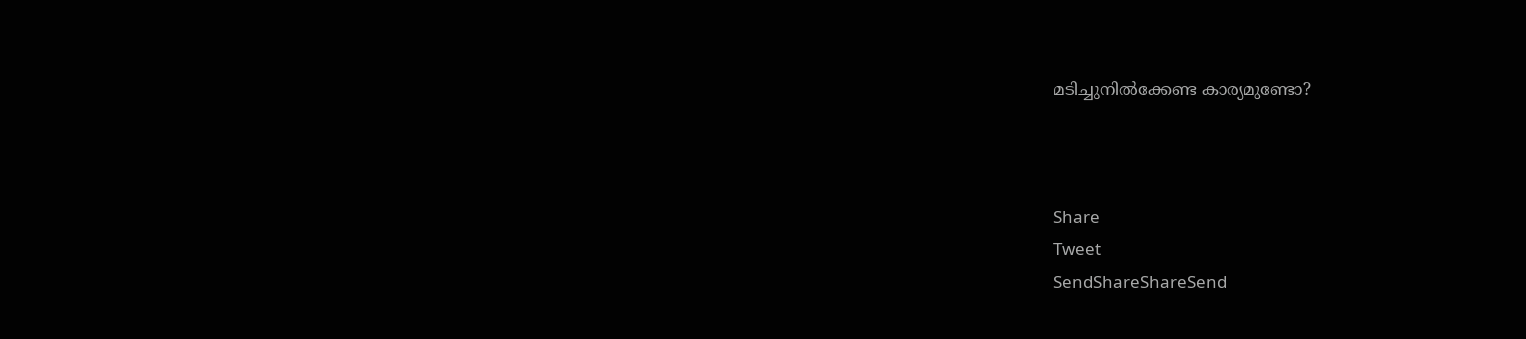മടിച്ചുനില്‍ക്കേണ്ട കാര്യമുണ്ടോ?



Share
Tweet
SendShareShareSend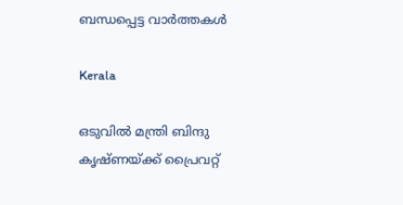ബന്ധപ്പെട്ട വാര്‍ത്തകള്‍

Kerala

ഒടുവില്‍ മന്ത്രി ബിന്ദു കൃഷ്ണയ്‌ക്ക് പ്രൈവറ്റ്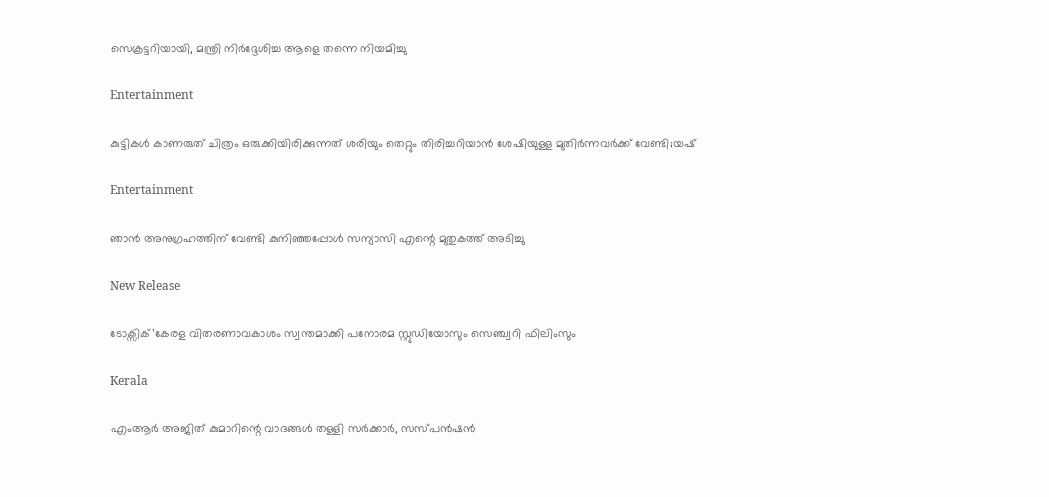സെക്രട്ടറിയായി, മന്ത്രി നിര്‍ദ്ദേശിച്ച ആളെ തന്നെ നിയമിച്ചു

Entertainment

കുട്ടികൾ കാണരുത് ചിത്രം ഒരുക്കിയിരിക്കുന്നത് ശരിയും തെറ്റും തിരിച്ചറിയാൻ ശേഷിയുള്ള മുതിർന്നവർക്ക് വേണ്ടി;യഷ്

Entertainment

ഞാൻ അനുഗ്രഹത്തിന് വേണ്ടി കുനിഞ്ഞപ്പോൾ സന്യാസി എന്റെ മുതുകത്ത് അടിച്ചു

New Release

ടോക്സിക്’കേരള വിതരണാവകാശം സ്വന്തമാക്കി പനോരമ സ്റ്റുഡിയോസും സെഞ്ച്വറി ഫിലിംസും

Kerala

എംആര്‍ അജിത് കുമാറിന്റെ വാദങ്ങള്‍ തള്ളി സര്‍ക്കാര്‍, സസ്പന്‍ഷന്‍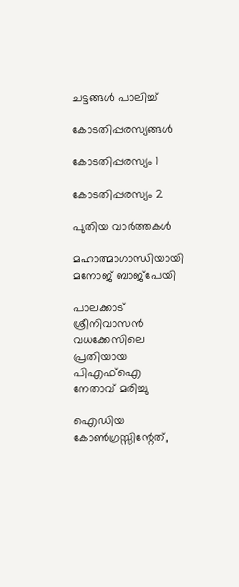ചട്ടങ്ങള്‍ പാലിച്ച്

കോടതിപ്പരസ്യങ്ങള്‍

കോടതിപ്പരസ്യം 1

കോടതിപ്പരസ്യം 2

പുതിയ വാര്‍ത്തകള്‍

മഹാത്മാഗാന്ധിയായി മനോജ് ബാജ്‌പേയി

പാലക്കാട് ശ്രീനിവാസൻ വധക്കേസിലെ പ്രതിയായ പിഎഫ്ഐ നേതാവ് മരിച്ചു

ഐഡിയ കോൺഗ്രസ്സിന്റേത്,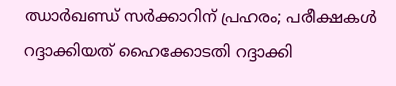ഝാർഖണ്ഡ് സർക്കാറിന് പ്രഹരം; പരീക്ഷകൾ റദ്ദാക്കിയത് ഹൈക്കോടതി റദ്ദാക്കി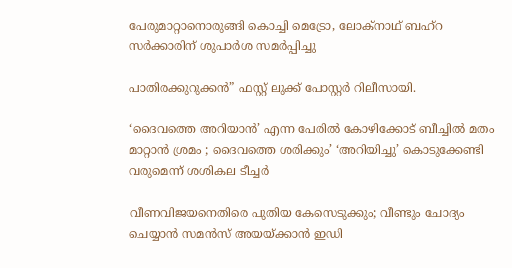പേരുമാറ്റാനൊരുങ്ങി കൊച്ചി മെട്രോ, ലോക്‌നാഥ് ബഹ്‌റ സര്‍ക്കാരിന് ശുപാര്‍ശ സമര്‍പ്പിച്ചു

പാതിരക്കുറുക്കൻ” ഫസ്റ്റ് ലുക്ക് പോസ്റ്റർ റിലീസായി.

‘ദൈവത്തെ അറിയാൻ’ എന്ന പേരിൽ കോഴിക്കോട് ബീച്ചിൽ മതം മാറ്റാൻ ശ്രമം ; ദൈവത്തെ ശരിക്കും’ ‘അറിയിച്ചു’ കൊടുക്കേണ്ടി വരുമെന്ന് ശശികല ടീച്ചർ

വീണവിജയനെതിരെ പുതിയ കേസെടുക്കും; വീണ്ടും ചോദ്യം ചെയ്യാന്‍ സമന്‍സ് അയയ്‌ക്കാന്‍ ഇഡി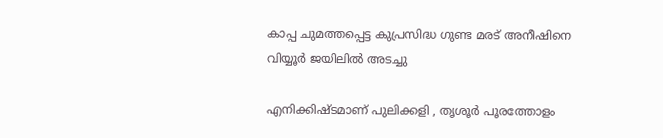കാപ്പ ചുമത്തപ്പെട്ട കുപ്രസിദ്ധ ഗുണ്ട മരട് അനീഷിനെ വിയ്യൂര്‍ ജയിലില്‍ അടച്ചു

എനിക്കിഷ്ടമാണ് പുലിക്കളി , തൃശൂർ പൂരത്തോളം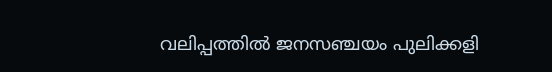വലിപ്പത്തിൽ ജനസഞ്ചയം പുലിക്കളി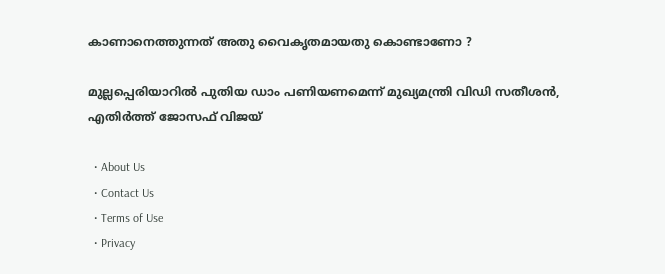കാണാനെത്തുന്നത് അതു വൈകൃതമായതു കൊണ്ടാണോ ?

മുല്ലപ്പെരിയാറിൽ പുതിയ ഡാം പണിയണമെന്ന് മുഖ്യമന്ത്രി വിഡി സതീശൻ, എതിർത്ത് ജോസഫ് വിജയ്

  • About Us
  • Contact Us
  • Terms of Use
  • Privacy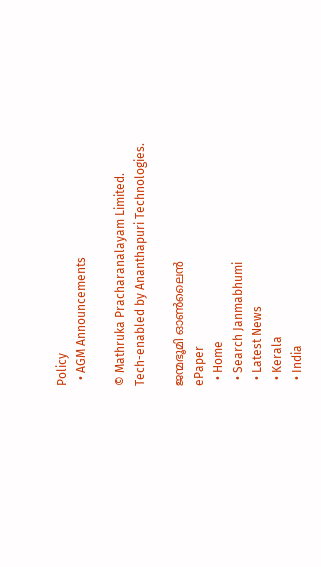Policy
  • AGM Announcements

© Mathruka Pracharanalayam Limited.
Tech-enabled by Ananthapuri Technologies.

ജന്മഭൂമി ഓണ്‍ലൈന്‍
ePaper
  • Home
  • Search Janmabhumi
  • Latest News
  • Kerala
  • India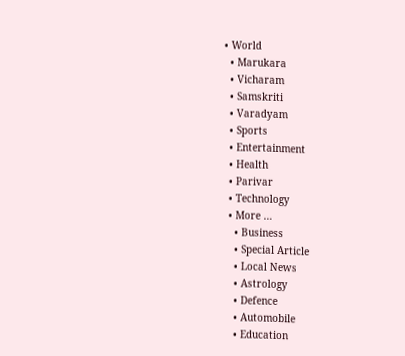• World
  • Marukara
  • Vicharam
  • Samskriti
  • Varadyam
  • Sports
  • Entertainment
  • Health
  • Parivar
  • Technology
  • More …
    • Business
    • Special Article
    • Local News
    • Astrology
    • Defence
    • Automobile
    • Education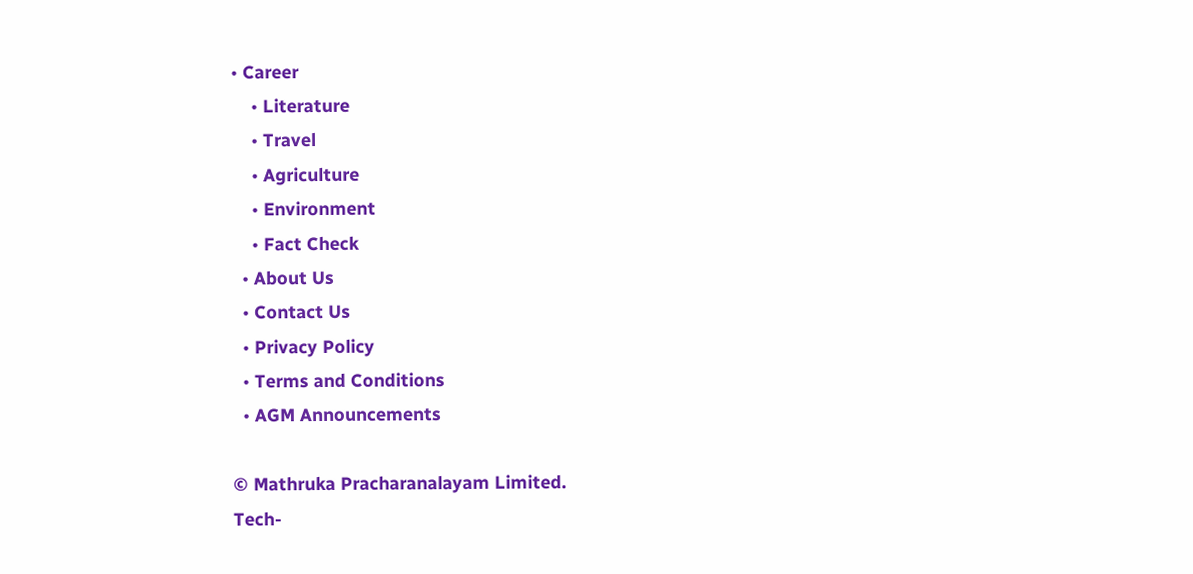• Career
    • Literature
    • Travel
    • Agriculture
    • Environment
    • Fact Check
  • About Us
  • Contact Us
  • Privacy Policy
  • Terms and Conditions
  • AGM Announcements

© Mathruka Pracharanalayam Limited.
Tech-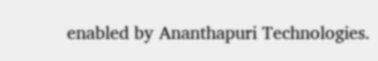enabled by Ananthapuri Technologies.